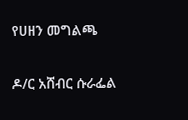የሀዘን መግልጫ

ዶ/ር አሸብር ሱራፌል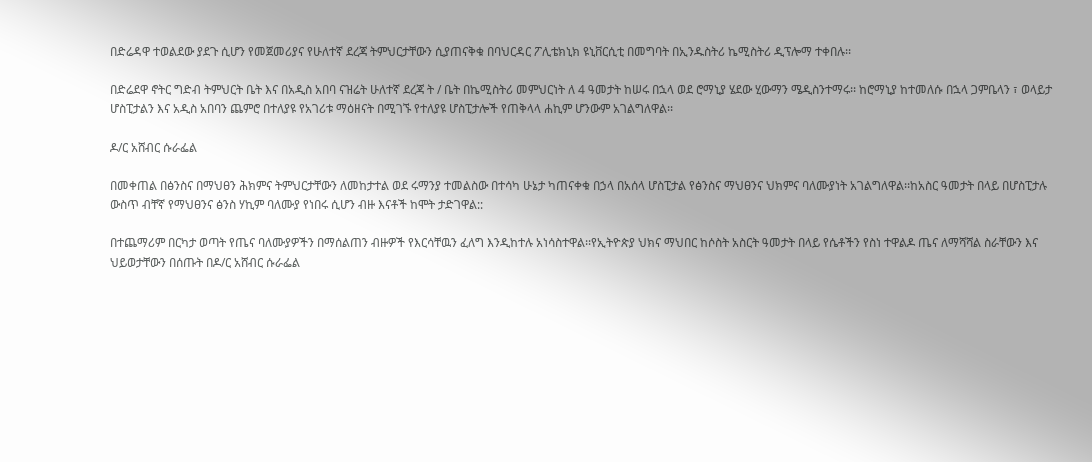በድሬዳዋ ተወልደው ያደጉ ሲሆን የመጀመሪያና የሁለተኛ ደረጃ ትምህርታቸውን ሲያጠናቅቁ በባህርዳር ፖሊቴክኒክ ዩኒቨርሲቲ በመግባት በኢንዱስትሪ ኬሚስትሪ ዲፕሎማ ተቀበሉ፡፡

በድሬደዋ ኖትር ግድብ ትምህርት ቤት እና በአዲስ አበባ ናዝሬት ሁለተኛ ደረጃ ት / ቤት በኬሚስትሪ መምህርነት ለ 4 ዓመታት ከሠሩ በኋላ ወደ ሮማኒያ ሄደው ሂውማን ሜዲስንተማሩ፡፡ ከሮማኒያ ከተመለሱ በኋላ ጋምቤላን ፣ ወላይታ ሆስፒታልን እና አዲስ አበባን ጨምሮ በተለያዩ የአገሪቱ ማዕዘናት በሚገኙ የተለያዩ ሆስፒታሎች የጠቅላላ ሐኪም ሆንውም አገልግለዋል፡፡

ዶ/ር አሸብር ሱራፌል

በመቀጠል በፅንስና በማህፀን ሕክምና ትምህርታቸውን ለመከታተል ወደ ሩማንያ ተመልስው በተሳካ ሁኔታ ካጠናቀቁ በኃላ በአሰላ ሆስፒታል የፅንስና ማህፀንና ህክምና ባለሙያነት አገልግለዋል፡፡ከአስር ዓመታት በላይ በሆስፒታሉ ውስጥ ብቸኛ የማህፀንና ፅንስ ሃኪም ባለሙያ የነበሩ ሲሆን ብዙ እናቶች ከሞት ታድገዋል::

በተጨማሪም በርካታ ወጣት የጤና ባለሙያዎችን በማሰልጠን ብዙዎች የእርሳቸዉን ፈለግ እንዲከተሉ አነሳስተዋል፡፡የኢትዮጵያ ህክና ማህበር ከሶስት አስርት ዓመታት በላይ የሴቶችን የስነ ተዋልዶ ጤና ለማሻሻል ስራቸውን እና ህይወታቸውን በሰጡት በዶ/ር አሸብር ሱራፌል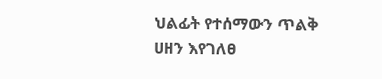ህልፊት የተሰማውን ጥልቅ ሀዘን እየገለፀ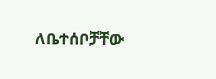ለቤተሰቦቻቸው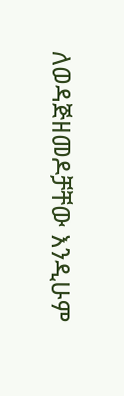ለወዳጅዘመዶቻቸው እንዲሁም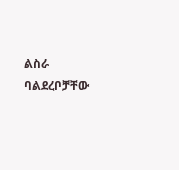ልስራ ባልደረቦቻቸው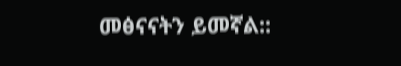መፅናናትን ይመኛል::